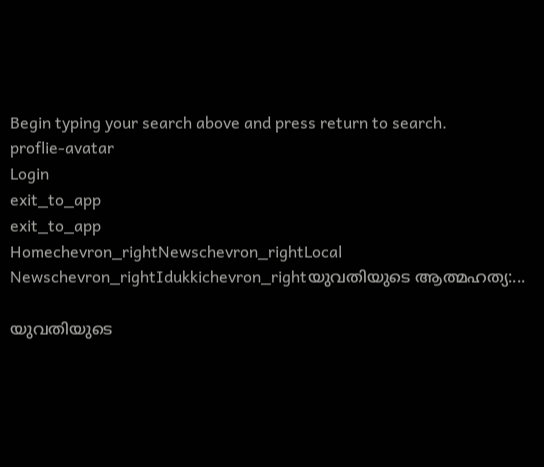Begin typing your search above and press return to search.
proflie-avatar
Login
exit_to_app
exit_to_app
Homechevron_rightNewschevron_rightLocal Newschevron_rightIdukkichevron_rightയുവതിയുടെ ആത്മഹത്യ:...

യുവതിയുടെ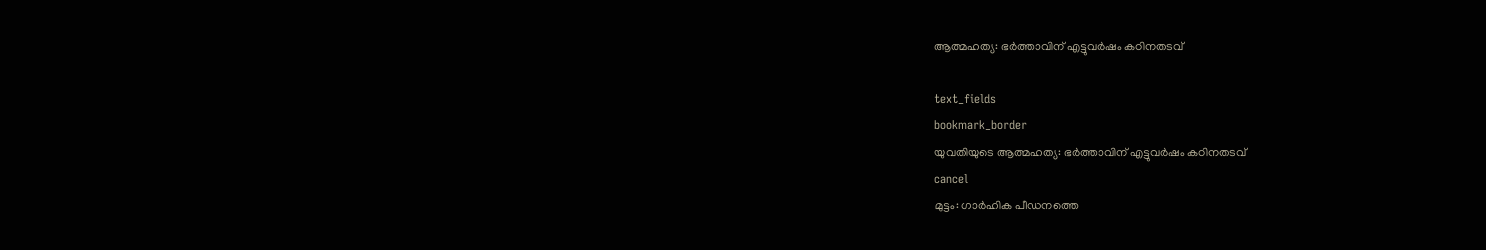ആത്മഹത്യ: ഭർത്താവിന് എട്ടുവർഷം കഠിനതടവ്

text_fields
bookmark_border
യുവതിയുടെ ആത്മഹത്യ: ഭർത്താവിന് എട്ടുവർഷം കഠിനതടവ്
cancel
മുട്ടം: ഗാർഹിക പീഡനത്തെ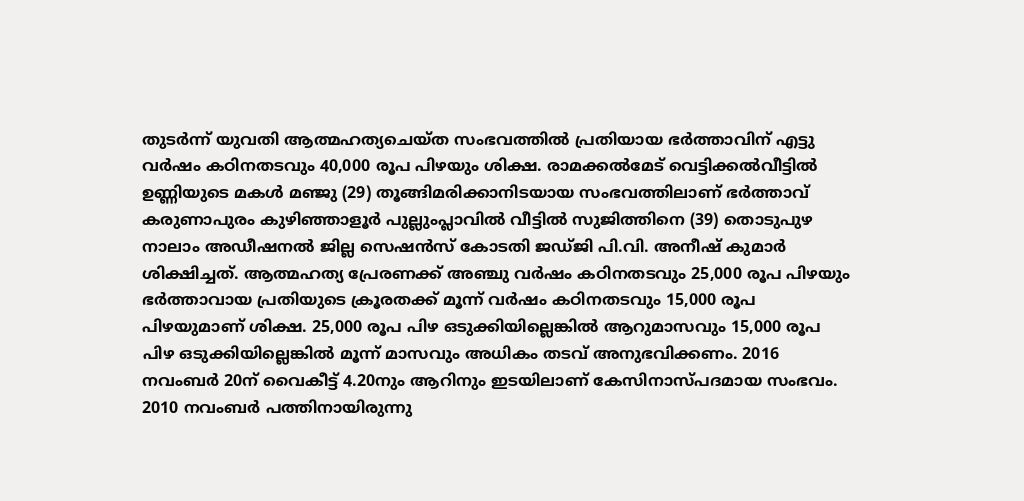തുടർന്ന് യുവതി ആത്മഹത്യചെയ്ത സംഭവത്തിൽ പ്രതിയായ ഭർത്താവിന് എട്ടു വർഷം കഠിനതടവും 40,000 രൂപ പിഴയും ശിക്ഷ. രാമക്കൽമേട് വെട്ടിക്കൽവീട്ടിൽ ഉണ്ണിയുടെ മകൾ മഞ്ജു (29) തൂങ്ങിമരിക്കാനിടയായ സംഭവത്തിലാണ് ഭർത്താവ് കരുണാപുരം കുഴിഞ്ഞാളൂർ പുല്ലുംപ്ലാവിൽ വീട്ടിൽ സുജിത്തിനെ (39) തൊടുപുഴ നാലാം അഡീഷനൽ ജില്ല സെഷൻസ് കോടതി ജഡ്ജി പി.വി. അനീഷ് കുമാർ ശിക്ഷിച്ചത്. ആത്മഹത്യ പ്രേരണക്ക് അഞ്ചു വർഷം കഠിനതടവും 25,000 രൂപ പിഴയും ഭർത്താവായ പ്രതിയുടെ ക്രൂരതക്ക് മൂന്ന് വർഷം കഠിനതടവും 15,000 രൂപ പിഴയുമാണ് ശിക്ഷ. 25,000 രൂപ പിഴ ഒടുക്കിയില്ലെങ്കിൽ ആറുമാസവും 15,000 രൂപ പിഴ ഒടുക്കിയില്ലെങ്കിൽ മൂന്ന് മാസവും അധികം തടവ് അനുഭവിക്കണം. 2016 നവംബർ 20ന് വൈകീട്ട് 4.20നും ആറിനും ഇടയിലാണ് കേസിനാസ്പദമായ സംഭവം. 2010 നവംബർ പത്തിനായിരുന്നു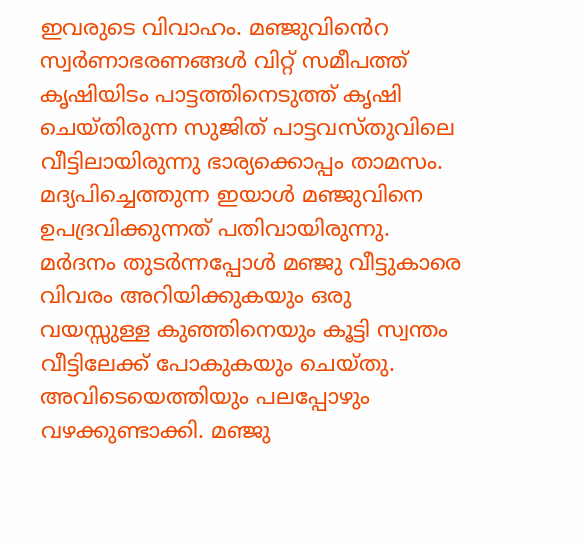ഇവരുടെ വിവാഹം. മഞ്ജുവി‍ൻെറ സ്വർണാഭരണങ്ങൾ വിറ്റ് സമീപത്ത് കൃഷിയിടം പാട്ടത്തിനെടുത്ത് കൃഷി ചെയ്തിരുന്ന സുജിത് പാട്ടവസ്തുവിലെ വീട്ടിലായിരുന്നു ഭാര്യക്കൊപ്പം താമസം. മദ്യപിച്ചെത്തുന്ന ഇയാൾ മഞ്ജുവിനെ ഉപദ്രവിക്കുന്നത് പതിവായിരുന്നു. മർദനം തുടർന്നപ്പോൾ മഞ്ജു വീട്ടുകാരെ വിവരം അറിയിക്കുകയും ഒരു വയസ്സുള്ള കുഞ്ഞിനെയും കൂട്ടി സ്വന്തം വീട്ടിലേക്ക് പോകുകയും ചെയ്തു. അവിടെയെത്തിയും പലപ്പോഴും വഴക്കുണ്ടാക്കി. മഞ്ജു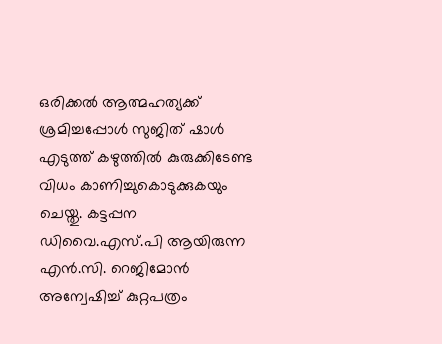ഒരിക്കൽ ആത്മഹത്യക്ക് ശ്രമിച്ചപ്പോൾ സുജിത് ഷാൾ എടുത്ത് കഴുത്തിൽ കുരുക്കിടേണ്ട വിധം കാണിച്ചുകൊടുക്കുകയും ചെയ്തു. കട്ടപ്പന ഡിവൈ.എസ്.പി ആയിരുന്ന എൻ.സി. റെജിമോൻ അന്വേഷിച്ച് കുറ്റപത്രം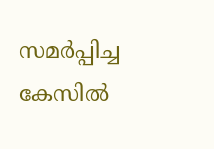സമർപ്പിച്ച കേസിൽ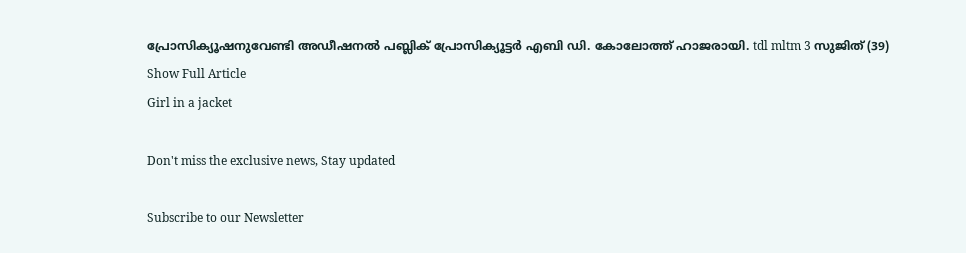പ്രോസിക്യൂഷനുവേണ്ടി അഡീഷനൽ പബ്ലിക് പ്രോസിക്യൂട്ടർ എബി ഡി. കോലോത്ത് ഹാജരായി. tdl mltm 3 സുജിത് (39)
Show Full Article
Girl in a jacket

Don't miss the exclusive news, Stay updated

Subscribe to our Newsletter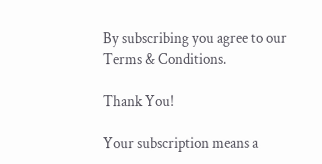By subscribing you agree to our Terms & Conditions.

Thank You!

Your subscription means a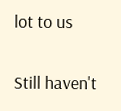lot to us

Still haven't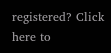registered? Click here to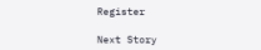Register

Next Story